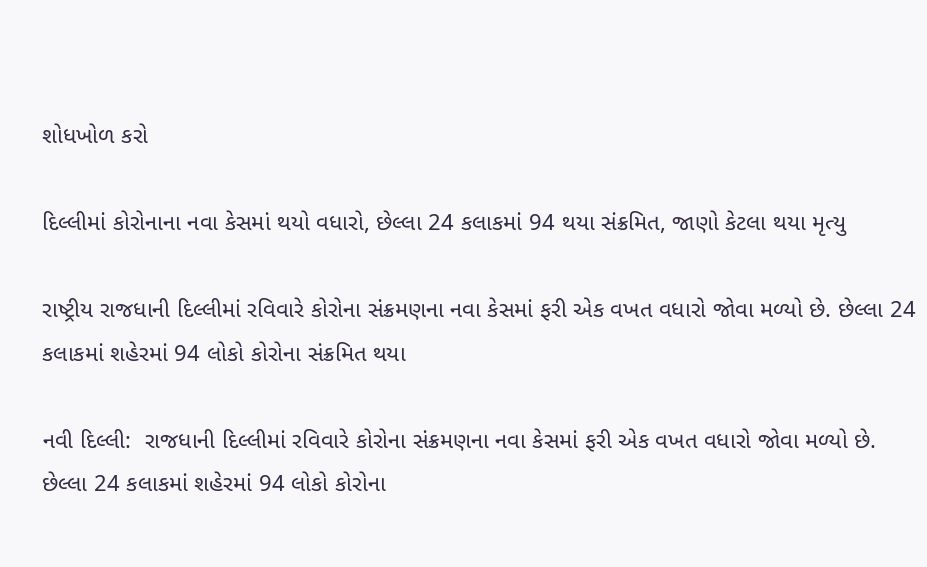શોધખોળ કરો

દિલ્લીમાં કોરોનાના નવા કેસમાં થયો વધારો, છેલ્લા 24 કલાકમાં 94 થયા સંક્રમિત, જાણો કેટલા થયા મૃત્યુ

રાષ્ટ્રીય રાજધાની દિલ્લીમાં રવિવારે કોરોના સંક્રમણના નવા કેસમાં ફરી એક વખત વધારો જોવા મળ્યો છે. છેલ્લા 24 કલાકમાં શહેરમાં 94 લોકો કોરોના સંક્રમિત થયા

નવી દિલ્લી:  રાજધાની દિલ્લીમાં રવિવારે કોરોના સંક્રમણના નવા કેસમાં ફરી એક વખત વધારો જોવા મળ્યો છે. છેલ્લા 24 કલાકમાં શહેરમાં 94 લોકો કોરોના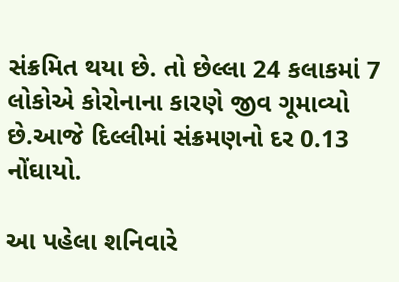સંક્રમિત થયા છે. તો છેલ્લા 24 કલાકમાં 7 લોકોએ કોરોનાના કારણે જીવ ગૂમાવ્યો છે.આજે દિલ્લીમાં સંક્રમણનો દર 0.13 નોંઘાયો.

આ પહેલા શનિવારે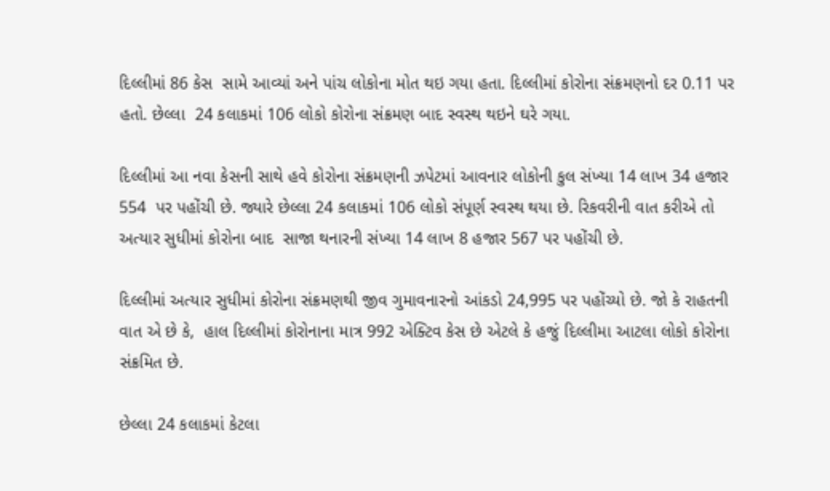દિલ્લીમાં 86 કેસ  સામે આવ્યાં અને પાંચ લોકોના મોત થઇ ગયા હતા. દિલ્લીમાં કોરોના સંક્રમણનો દર 0.11 પર હતો. છેલ્લા  24 કલાકમાં 106 લોકો કોરોના સંક્રમણ બાદ સ્વસ્થ થઇને ઘરે ગયા.

દિલ્લીમાં આ નવા કેસની સાથે હવે કોરોના સંક્રમણની ઝપેટમાં આવનાર લોકોની કુલ સંખ્યા 14 લાખ 34 હજાર 554  પર પહોંચી છે. જ્યારે છેલ્લા 24 કલાકમાં 106 લોકો સંપૂર્ણ સ્વસ્થ થયા છે. રિકવરીની વાત કરીએ તો અત્યાર સુધીમાં કોરોના બાદ  સાજા થનારની સંખ્યા 14 લાખ 8 હજાર 567 પર પહોંચી છે.

દિલ્લીમાં અત્યાર સુધીમાં કોરોના સંક્રમણથી જીવ ગુમાવનારનો આંકડો 24,995 પર પહોંચ્યો છે. જો કે રાહતની વાત એ છે કે,  હાલ દિલ્લીમાં કોરોનાના માત્ર 992 એક્ટિવ કેસ છે એટલે કે હજું દિલ્લીમા આટલા લોકો કોરોના સંક્રમિત છે.

છેલ્લા 24 કલાકમાં કેટલા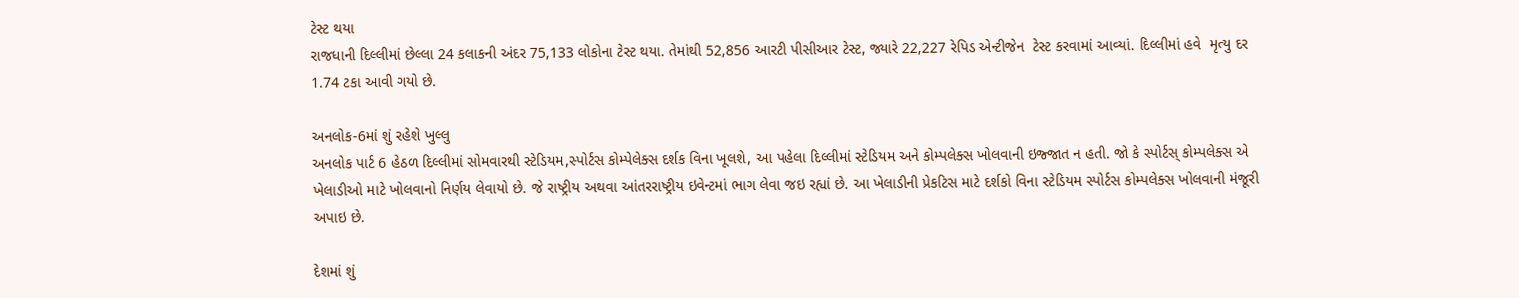ટેસ્ટ થયા
રાજધાની દિલ્લીમાં છેલ્લા 24 કલાકની અંદર 75,133 લોકોના ટેસ્ટ થયા. તેમાંથી 52,856 આરટી પીસીઆર ટેસ્ટ, જ્યારે 22,227 રેપિડ એન્ટીજેન  ટેસ્ટ કરવામાં આવ્યાં. દિલ્લીમાં હવે  મૃત્યુ દર 1.74 ટકા આવી ગયો છે.

અનલોક-6માં શું રહેશે ખુલ્લુ
અનલોક પાર્ટ 6 હેઠળ દિલ્લીમાં સોમવારથી સ્ટેડિયમ,સ્પોર્ટસ કોમ્પેલેક્સ દર્શક વિના ખૂલશે, આ પહેલા દિલ્લીમાં સ્ટેડિયમ અને કોમ્પલેક્સ ખોલવાની ઇજ્જાત ન હતી. જો કે સ્પોર્ટસ્ કોમ્પલેક્સ એ ખેલાડીઓ માટે ખોલવાનો નિર્ણય લેવાયો છે. જે રાષ્ટ્રીય અથવા આંતરરાષ્ટ્રીય ઇવેન્ટમાં ભાગ લેવા જઇ રહ્યાં છે. આ ખેલાડીની પ્રેકટિસ માટે દર્શકો વિના સ્ટેડિયમ સ્પોર્ટસ કોમ્પલેક્સ ખોલવાની મંજૂરી અપાઇ છે.

દેશમાં શું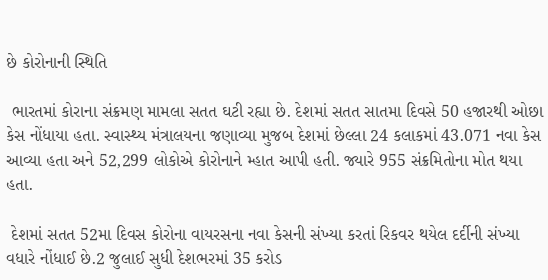છે કોરોનાની સ્થિતિ

 ભારતમાં કોરાના સંક્રમણ મામલા સતત ઘટી રહ્યા છે. દેશમાં સતત સાતમા દિવસે 50 હજારથી ઓછા કેસ નોંધાયા હતા. સ્વાસ્થ્ય મંત્રાલયના જણાવ્યા મુજબ દેશમાં છેલ્લા 24 કલાકમાં 43.071 નવા કેસ આવ્યા હતા અને 52,299 લોકોએ કોરોનાને મ્હાત આપી હતી. જ્યારે 955 સંક્રમિતોના મોત થયા હતા.

 દેશમાં સતત 52મા દિવસ કોરોના વાયરસના નવા કેસની સંખ્યા કરતાં રિકવર થયેલ દર્દીની સંખ્યા વધારે નોંધાઈ છે.2 જુલાઈ સુધી દેશભરમાં 35 કરોડ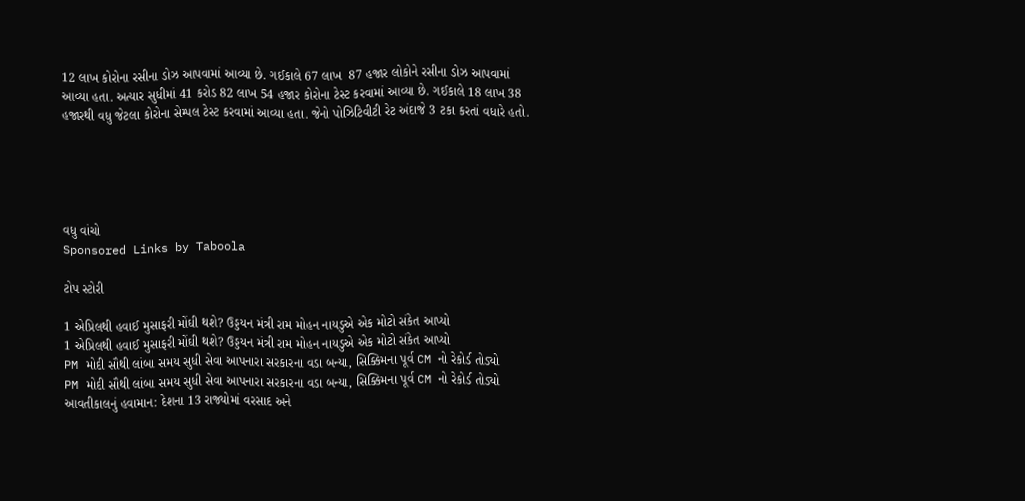12 લાખ કોરોના રસીના ડોઝ આપવામાં આવ્યા છે. ગઈકાલે 67 લાખ  87 હજાર લોકોને રસીના ડોઝ આપવામાં આવ્યા હતા. અત્યાર સુધીમાં 41 કરોડ 82 લાખ 54 હજાર કોરોના ટેસ્ટ કરવામાં આવ્યા છે. ગઈકાલે 18 લાખ 38 હજારથી વધુ જેટલા કોરોના સેમ્પલ ટેસ્ટ કરવામાં આવ્યા હતા. જેનો પોઝિટિવીટી રેટ અંદાજે 3 ટકા કરતાં વધારે હતો.





વધુ વાંચો
Sponsored Links by Taboola

ટોપ સ્ટોરી

1 એપ્રિલથી હવાઈ મુસાફરી મોંઘી થશે? ઉડ્ડયન મંત્રી રામ મોહન નાયડુએ એક મોટો સંકેત આપ્યો
1 એપ્રિલથી હવાઈ મુસાફરી મોંઘી થશે? ઉડ્ડયન મંત્રી રામ મોહન નાયડુએ એક મોટો સંકેત આપ્યો
PM મોદી સૌથી લાંબા સમય સુધી સેવા આપનારા સરકારના વડા બન્યા, સિક્કિમના પૂર્વ CM નો રેકોર્ડ તોડ્યો
PM મોદી સૌથી લાંબા સમય સુધી સેવા આપનારા સરકારના વડા બન્યા, સિક્કિમના પૂર્વ CM નો રેકોર્ડ તોડ્યો
આવતીકાલનું હવામાન: દેશના 13 રાજ્યોમાં વરસાદ અને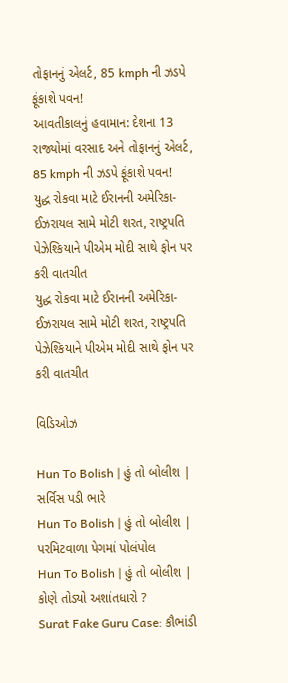તોફાનનું એલર્ટ, 85 kmph ની ઝડપે ફૂંકાશે પવન!
આવતીકાલનું હવામાન: દેશના 13 રાજ્યોમાં વરસાદ અને તોફાનનું એલર્ટ, 85 kmph ની ઝડપે ફૂંકાશે પવન!
યુદ્ધ રોકવા માટે ઈરાનની અમેરિકા-ઈઝરાયલ સામે મોટી શરત, રાષ્ટ્રપતિ પેઝેશ્કિયાને પીએમ મોદી સાથે ફોન પર કરી વાતચીત
યુદ્ધ રોકવા માટે ઈરાનની અમેરિકા-ઈઝરાયલ સામે મોટી શરત, રાષ્ટ્રપતિ પેઝેશ્કિયાને પીએમ મોદી સાથે ફોન પર કરી વાતચીત

વિડિઓઝ

Hun To Bolish | હું તો બોલીશ | સર્વિસ પડી ભારે
Hun To Bolish | હું તો બોલીશ | પરમિટવાળા પેગમાં પોલંપોલ
Hun To Bolish | હું તો બોલીશ | કોણે તોડ્યો અશાંતધારો ?
Surat Fake Guru Case: કૌભાંડી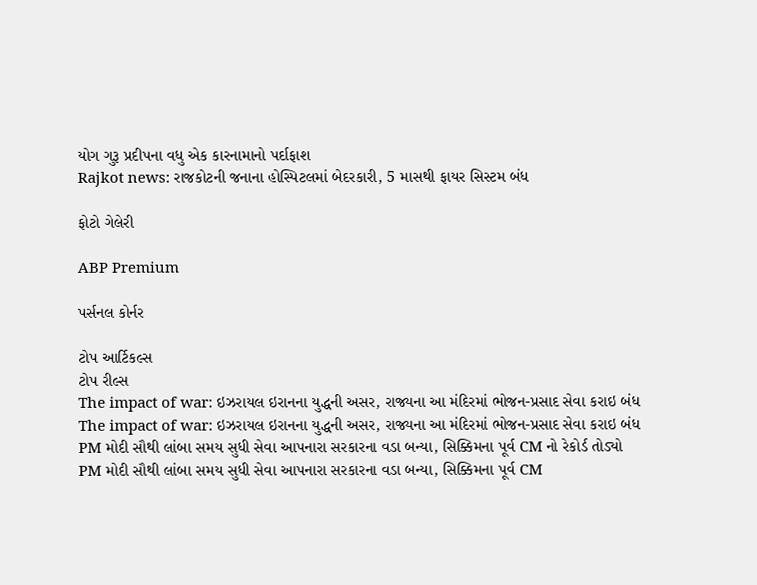યોગ ગુરૂ પ્રદીપના વધુ એક કારનામાનો પર્દાફાશ
Rajkot news: રાજકોટની જનાના હોસ્પિટલમાં બેદરકારી, 5 માસથી ફાયર સિસ્ટમ બંધ

ફોટો ગેલેરી

ABP Premium

પર્સનલ કોર્નર

ટોપ આર્ટિકલ્સ
ટોપ રીલ્સ
The impact of war: ઇઝરાયલ ઇરાનના યુદ્ધની અસર, રાજ્યના આ મંદિરમાં ભોજન-પ્રસાદ સેવા કરાઇ બંધ
The impact of war: ઇઝરાયલ ઇરાનના યુદ્ધની અસર, રાજ્યના આ મંદિરમાં ભોજન-પ્રસાદ સેવા કરાઇ બંધ
PM મોદી સૌથી લાંબા સમય સુધી સેવા આપનારા સરકારના વડા બન્યા, સિક્કિમના પૂર્વ CM નો રેકોર્ડ તોડ્યો
PM મોદી સૌથી લાંબા સમય સુધી સેવા આપનારા સરકારના વડા બન્યા, સિક્કિમના પૂર્વ CM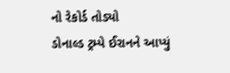નો રેકોર્ડ તોડ્યો
ડોનાલ્ડ ટ્રમ્પે ઈરાનને આપ્યું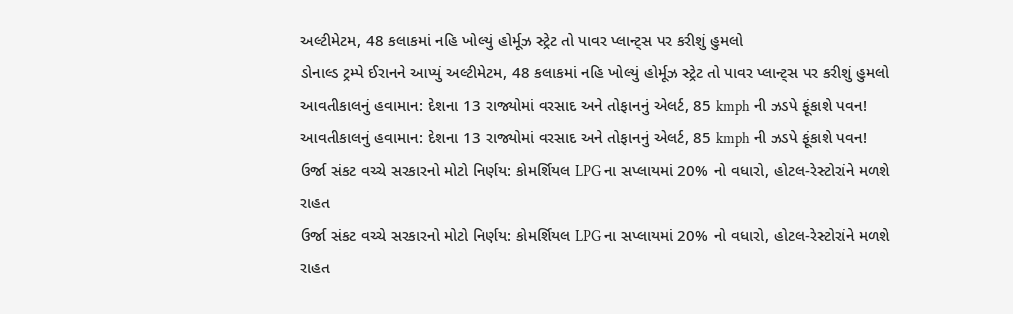અલ્ટીમેટમ, 48 કલાકમાં નહિ ખોલ્યું હોર્મૂઝ સ્ટ્રેટ તો પાવર પ્લાન્ટ્સ પર કરીશું હુમલો
ડોનાલ્ડ ટ્રમ્પે ઈરાનને આપ્યું અલ્ટીમેટમ, 48 કલાકમાં નહિ ખોલ્યું હોર્મૂઝ સ્ટ્રેટ તો પાવર પ્લાન્ટ્સ પર કરીશું હુમલો
આવતીકાલનું હવામાન: દેશના 13 રાજ્યોમાં વરસાદ અને તોફાનનું એલર્ટ, 85 kmph ની ઝડપે ફૂંકાશે પવન!
આવતીકાલનું હવામાન: દેશના 13 રાજ્યોમાં વરસાદ અને તોફાનનું એલર્ટ, 85 kmph ની ઝડપે ફૂંકાશે પવન!
ઉર્જા સંકટ વચ્ચે સરકારનો મોટો નિર્ણય: કોમર્શિયલ LPG ના સપ્લાયમાં 20% નો વધારો, હોટલ-રેસ્ટોરાંને મળશે રાહત
ઉર્જા સંકટ વચ્ચે સરકારનો મોટો નિર્ણય: કોમર્શિયલ LPG ના સપ્લાયમાં 20% નો વધારો, હોટલ-રેસ્ટોરાંને મળશે રાહત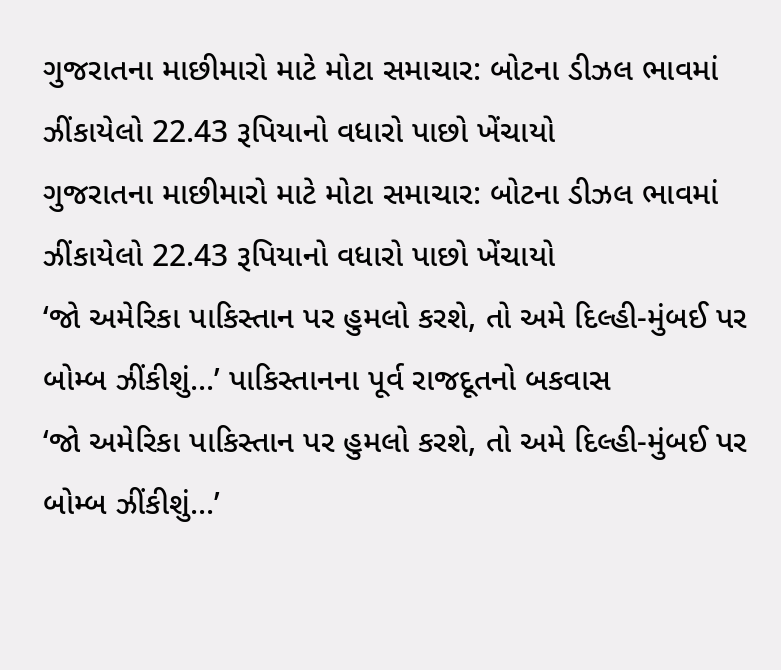ગુજરાતના માછીમારો માટે મોટા સમાચાર: બોટના ડીઝલ ભાવમાં ઝીંકાયેલો 22.43 રૂપિયાનો વધારો પાછો ખેંચાયો
ગુજરાતના માછીમારો માટે મોટા સમાચાર: બોટના ડીઝલ ભાવમાં ઝીંકાયેલો 22.43 રૂપિયાનો વધારો પાછો ખેંચાયો
‘જો અમેરિકા પાકિસ્તાન પર હુમલો કરશે, તો અમે દિલ્હી-મુંબઈ પર બોમ્બ ઝીંકીશું...’ પાકિસ્તાનના પૂર્વ રાજદૂતનો બકવાસ
‘જો અમેરિકા પાકિસ્તાન પર હુમલો કરશે, તો અમે દિલ્હી-મુંબઈ પર બોમ્બ ઝીંકીશું...’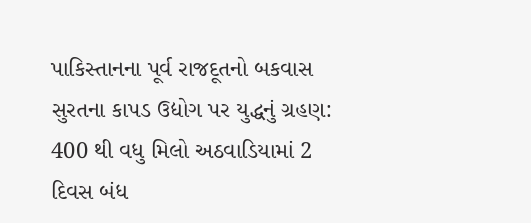પાકિસ્તાનના પૂર્વ રાજદૂતનો બકવાસ
સુરતના કાપડ ઉદ્યોગ પર યુદ્ધનું ગ્રહણ: 400 થી વધુ મિલો અઠવાડિયામાં 2 દિવસ બંધ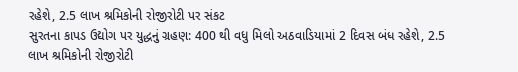રહેશે, 2.5 લાખ શ્રમિકોની રોજીરોટી પર સંકટ
સુરતના કાપડ ઉદ્યોગ પર યુદ્ધનું ગ્રહણ: 400 થી વધુ મિલો અઠવાડિયામાં 2 દિવસ બંધ રહેશે, 2.5 લાખ શ્રમિકોની રોજીરોટી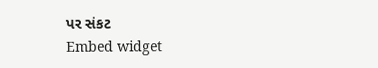પર સંકટ
Embed widget